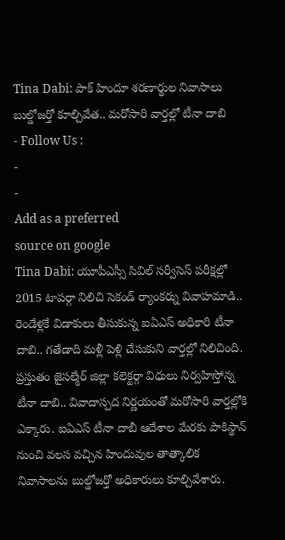Tina Dabi: పాక్ హిందూ శరణార్థుల నివాసాలు బుల్డోజర్తో కూల్చివేత.. మరోసారి వార్తల్లో టీనా దాబి
- Follow Us :
-
-
Add as a preferred
source on google
Tina Dabi: యూపీఎస్సీ సివిల్ సర్వీసెస్ పరీక్షల్లో 2015 టాపర్గా నిలిచి సెకండ్ ర్యాంకర్ను వివాహమాడి.. రెండేళ్లకే విడాకులు తీసుకున్న ఐఏఎస్ అధికారి టీనా దాబి.. గతేడాది మళ్లీ పెళ్లి చేసుకుని వార్తల్లో నిలిచింది. ప్రస్తుతం జైసల్మేర్ జిల్లా కలెక్టర్గా విధులు నిర్వహిస్తోన్న టీనా దాబి.. వివాదాస్పద నిర్ణయంతో మరోసారి వార్తల్లోకి ఎక్కారు. ఐఏఎస్ టీనా దాబీ ఆదేశాల మేరకు పాకిస్థాన్ నుంచి వలస వచ్చిన హిందువుల తాత్కాలిక నివాసాలను బుల్డోజర్తో అధికారులు కూల్చివేశారు.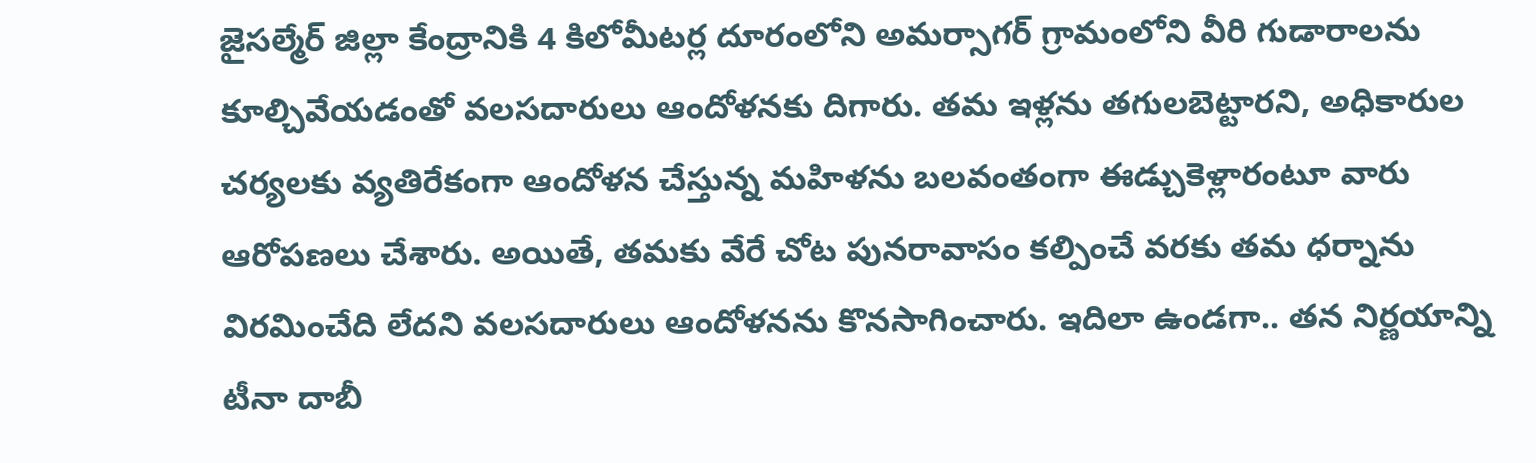జైసల్మేర్ జిల్లా కేంద్రానికి 4 కిలోమీటర్ల దూరంలోని అమర్సాగర్ గ్రామంలోని వీరి గుడారాలను కూల్చివేయడంతో వలసదారులు ఆందోళనకు దిగారు. తమ ఇళ్లను తగులబెట్టారని, అధికారుల చర్యలకు వ్యతిరేకంగా ఆందోళన చేస్తున్న మహిళను బలవంతంగా ఈడ్చుకెళ్లారంటూ వారు ఆరోపణలు చేశారు. అయితే, తమకు వేరే చోట పునరావాసం కల్పించే వరకు తమ ధర్నాను విరమించేది లేదని వలసదారులు ఆందోళనను కొనసాగించారు. ఇదిలా ఉండగా.. తన నిర్ణయాన్ని టీనా దాబీ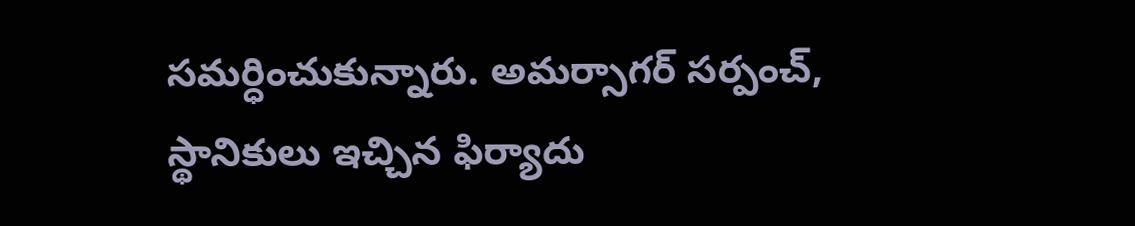సమర్ధించుకున్నారు. అమర్సాగర్ సర్పంచ్, స్థానికులు ఇచ్చిన ఫిర్యాదు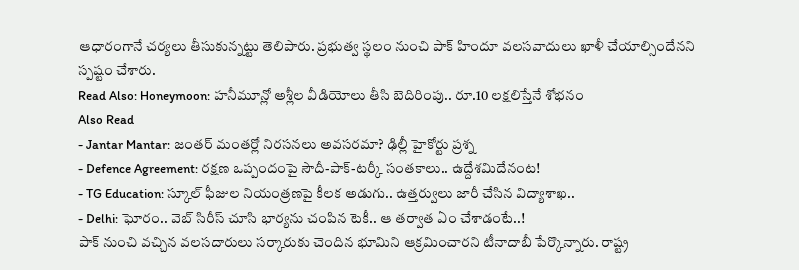ఆధారంగానే చర్యలు తీసుకున్నట్టు తెలిపారు. ప్రభుత్వ స్థలం నుంచి పాక్ హిందూ వలసవాదులు ఖాళీ చేయాల్సిందేనని స్పష్టం చేశారు.
Read Also: Honeymoon: హనీమూన్లో అశ్లీల వీడియోలు తీసి బెదిరింపు.. రూ.10 లక్షలిస్తేనే శోభనం
Also Read
- Jantar Mantar: జంతర్ మంతర్లో నిరసనలు అవసరమా? ఢిల్లీ హైకోర్టు ప్రశ్న
- Defence Agreement: రక్షణ ఒప్పందంపై సౌదీ-పాక్-టర్కీ సంతకాలు.. ఉద్దేశమిదేనంట!
- TG Education: స్కూల్ ఫీజుల నియంత్రణపై కీలక అడుగు.. ఉత్తర్వులు జారీ చేసిన విద్యాశాఖ..
- Delhi: ఘోరం.. వెబ్ సిరీస్ చూసి భార్యను చంపిన టెకీ.. ఆ తర్వాత ఏం చేశాడంటే..!
పాక్ నుంచి వచ్చిన వలసదారులు సర్కారుకు చెందిన భూమిని ఆక్రమించారని టీనాదాబీ పేర్కొన్నారు. రాష్ట్ర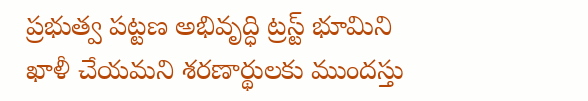ప్రభుత్వ పట్టణ అభివృద్ధి ట్రస్ట్ భూమిని ఖాళీ చేయమని శరణార్థులకు ముందస్తు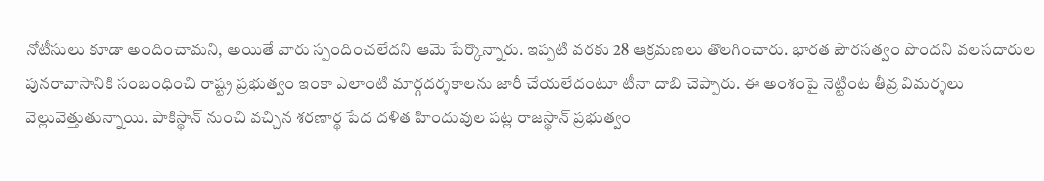నోటీసులు కూడా అందించామని, అయితే వారు స్పందించలేదని ఆమె పేర్కొన్నారు. ఇప్పటి వరకు 28 ఆక్రమణలు తొలగించారు. భారత పౌరసత్వం పొందని వలసదారుల పునరావాసానికి సంబంధించి రాష్ట్ర ప్రభుత్వం ఇంకా ఎలాంటి మార్గదర్శకాలను జారీ చేయలేదంటూ టీనా దాబి చెప్పారు. ఈ అంశంపై నెట్టింట తీవ్ర విమర్శలు వెల్లువెత్తుతున్నాయి. పాకిస్థాన్ నుంచి వచ్చిన శరణార్థ పేద దళిత హిందువుల పట్ల రాజస్థాన్ ప్రభుత్వం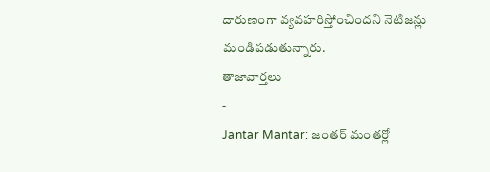దారుణంగా వ్యవహరిస్తోంచిందని నెటిజన్లు మండిపడుతున్నారు.
తాజావార్తలు
-
Jantar Mantar: జంతర్ మంతర్లో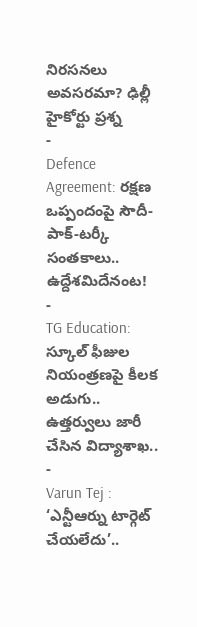నిరసనలు అవసరమా? ఢిల్లీ హైకోర్టు ప్రశ్న
-
Defence Agreement: రక్షణ ఒప్పందంపై సౌదీ-పాక్-టర్కీ సంతకాలు.. ఉద్దేశమిదేనంట!
-
TG Education: స్కూల్ ఫీజుల నియంత్రణపై కీలక అడుగు.. ఉత్తర్వులు జారీ చేసిన విద్యాశాఖ..
-
Varun Tej : ‘ఎన్టీఆర్ను టార్గెట్ చేయలేదు’..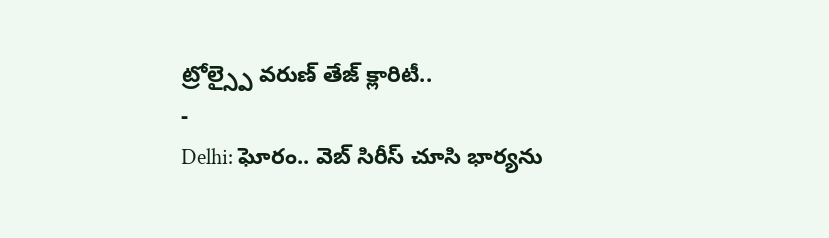ట్రోల్స్పై వరుణ్ తేజ్ క్లారిటీ..
-
Delhi: ఘోరం.. వెబ్ సిరీస్ చూసి భార్యను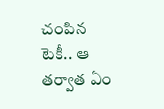చంపిన టెకీ.. ఆ తర్వాత ఏం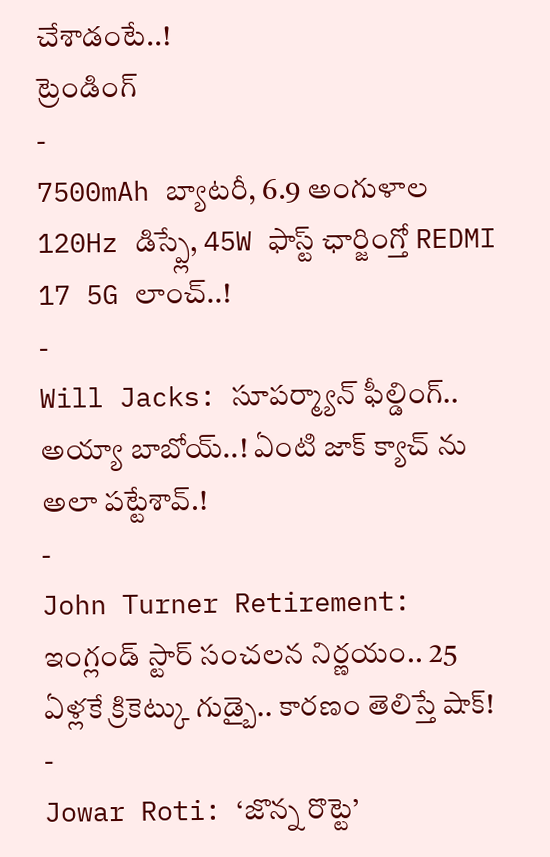చేశాడంటే..!
ట్రెండింగ్
-
7500mAh బ్యాటరీ, 6.9 అంగుళాల 120Hz డిస్ప్లే, 45W ఫాస్ట్ ఛార్జింగ్తో REDMI 17 5G లాంచ్..!
-
Will Jacks: సూపర్మ్యాన్ ఫీల్డింగ్.. అయ్యా బాబోయ్..! ఏంటి జాక్ క్యాచ్ ను అలా పట్టేశావ్.!
-
John Turner Retirement: ఇంగ్లండ్ స్టార్ సంచలన నిర్ణయం.. 25 ఏళ్లకే క్రికెట్కు గుడ్బై.. కారణం తెలిస్తే షాక్!
-
Jowar Roti: ‘జొన్న రొట్టె’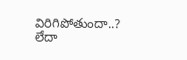విరిగిపోతుందా..? లేదా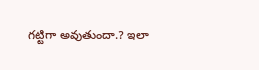గట్టిగా అవుతుందా.? ఇలా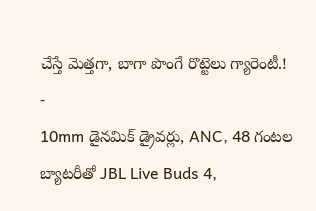చేస్తే మెత్తగా, బాగా పొంగే రొట్టెలు గ్యారెంటీ.!
-
10mm డైనమిక్ డ్రైవర్లు, ANC, 48 గంటల బ్యాటరీతో JBL Live Buds 4,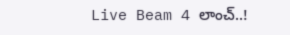Live Beam 4 లాంచ్..!